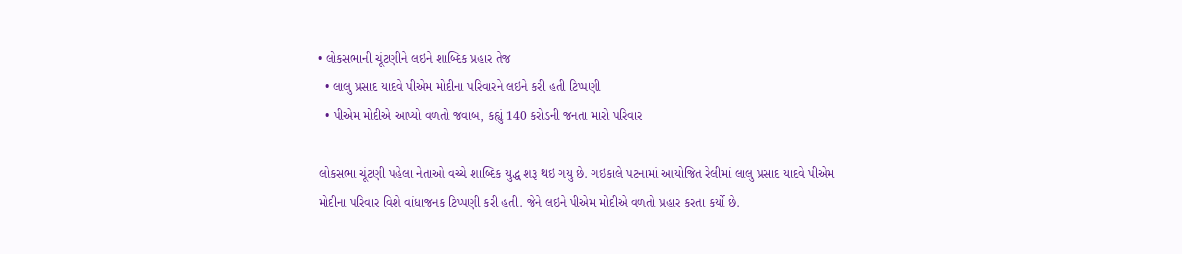• લોકસભાની ચૂંટણીને લઇને શાબ્દિક પ્રહાર તેજ
  • લાલુ પ્રસાદ યાદવે પીએમ મોદીના પરિવારને લઇને કરી હતી ટિપ્પણી
  • પીએમ મોદીએ આપ્યો વળતો જવાબ, કહ્યું 140 કરોડની જનતા મારો પરિવાર

લોકસભા ચૂંટણી પહેલા નેતાઓ વચ્ચે શાબ્દિક યુદ્ધ શરૂ થઇ ગયુ છે. ગઇકાલે પટનામાં આયોજિત રેલીમાં લાલુ પ્રસાદ યાદવે પીએમ મોદીના પરિવાર વિશે વાંધાજનક ટિપ્પણી કરી હતી. જેને લઇને પીએમ મોદીએ વળતો પ્રહાર કરતા કર્યો છે.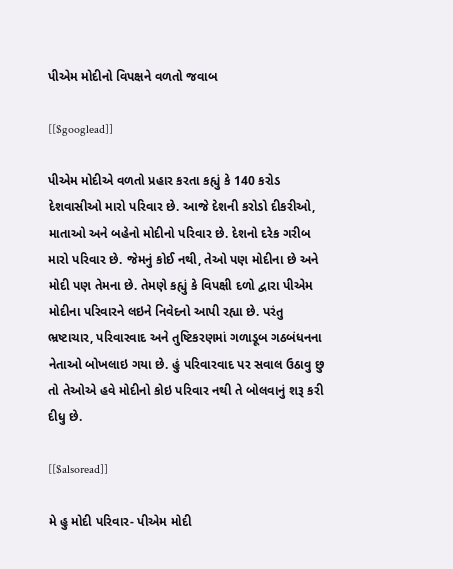પીએમ મોદીનો વિપક્ષને વળતો જવાબ

[[$googlead]]

પીએમ મોદીએ વળતો પ્રહાર કરતા કહ્યું કે 140 કરોડ દેશવાસીઓ મારો પરિવાર છે. આજે દેશની કરોડો દીકરીઓ, માતાઓ અને બહેનો મોદીનો પરિવાર છે. દેશનો દરેક ગરીબ મારો પરિવાર છે. જેમનું કોઈ નથી, તેઓ પણ મોદીના છે અને મોદી પણ તેમના છે. તેમણે કહ્યું કે વિપક્ષી દળો દ્વારા પીએમ મોદીના પરિવારને લઇને નિવેદનો આપી રહ્યા છે. પરંતુ ભ્રષ્ટાચાર, પરિવારવાદ અને તુષ્ટિકરણમાં ગળાડૂબ ગઠબંધનના નેતાઓ બોખલાઇ ગયા છે. હું પરિવારવાદ પર સવાલ ઉઠાવુ છુ તો તેઓએ હવે મોદીનો કોઇ પરિવાર નથી તે બોલવાનું શરૂ કરી દીધુ છે.

[[$alsoread]]

મે હુ મોદી પરિવાર- પીએમ મોદી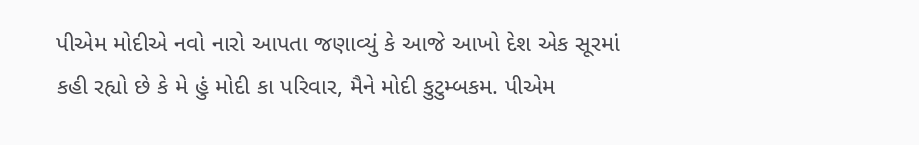પીએમ મોદીએ નવો નારો આપતા જણાવ્યું કે આજે આખો દેશ એક સૂરમાં કહી રહ્યો છે કે મે હું મોદી કા પરિવાર, મૈને મોદી કુટુમ્બકમ. પીએમ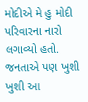મોદીએ મે હુ મોદી પરિવારના નારો લગાવ્યો હતો. જનતાએ પણ ખુશી ખુશી આ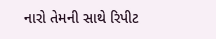નારો તેમની સાથે રિપીટ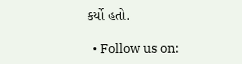કર્યો હતો.

  • Follow us on: